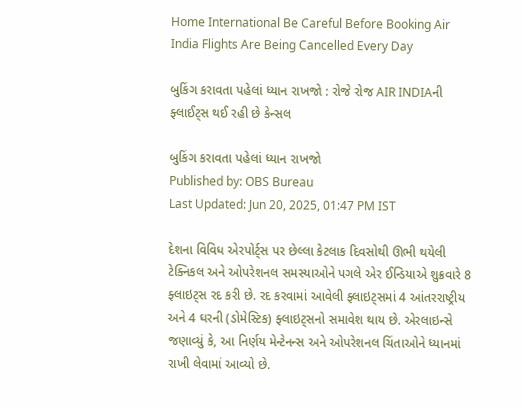Home International Be Careful Before Booking Air India Flights Are Being Cancelled Every Day

બુકિંગ કરાવતા પહેલાં ધ્યાન રાખજો : રોજે રોજ AIR INDIAની ફ્લાઈટ્સ થઈ રહી છે કેન્સલ

બુકિંગ કરાવતા પહેલાં ધ્યાન રાખજો
Published by: OBS Bureau
Last Updated: Jun 20, 2025, 01:47 PM IST

દેશના વિવિધ એરપોર્ટ્સ પર છેલ્લા કેટલાક દિવસોથી ઊભી થયેલી ટેક્નિકલ અને ઓપરેશનલ સમસ્યાઓને પગલે એર ઈન્ડિયાએ શુક્રવારે 8 ફ્લાઇટ્સ રદ કરી છે. રદ કરવામાં આવેલી ફ્લાઇટ્સમાં 4 આંતરરાષ્ટ્રીય અને 4 ઘરની (ડોમેસ્ટિક) ફ્લાઇટ્સનો સમાવેશ થાય છે. એરલાઇન્સે જણાવ્યું કે, આ નિર્ણય મેન્ટેનન્સ અને ઓપરેશનલ ચિંતાઓને ધ્યાનમાં રાખી લેવામાં આવ્યો છે.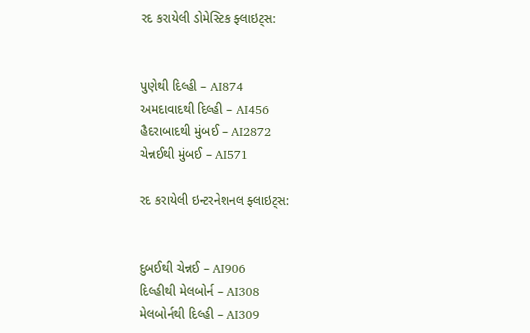રદ કરાયેલી ડોમેસ્ટિક ફ્લાઇટ્સ:


પુણેથી દિલ્હી – AI874
અમદાવાદથી દિલ્હી – AI456
હૈદરાબાદથી મુંબઈ – AI2872
ચેન્નઈથી મુંબઈ – AI571

રદ કરાયેલી ઇન્ટરનેશનલ ફ્લાઇટ્સ:


દુબઈથી ચેન્નઈ – AI906
દિલ્હીથી મેલબોર્ન – AI308
મેલબોર્નથી દિલ્હી – AI309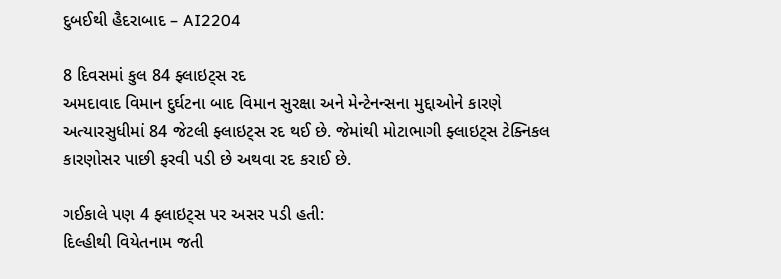દુબઈથી હૈદરાબાદ – AI2204

8 દિવસમાં કુલ 84 ફ્લાઇટ્સ રદ
અમદાવાદ વિમાન દુર્ઘટના બાદ વિમાન સુરક્ષા અને મેન્ટેનન્સના મુદ્દાઓને કારણે અત્યારસુધીમાં 84 જેટલી ફ્લાઇટ્સ રદ થઈ છે. જેમાંથી મોટાભાગી ફ્લાઇટ્સ ટેક્નિકલ કારણોસર પાછી ફરવી પડી છે અથવા રદ કરાઈ છે.

ગઈકાલે પણ 4 ફ્લાઇટ્સ પર અસર પડી હતી:
દિલ્હીથી વિયેતનામ જતી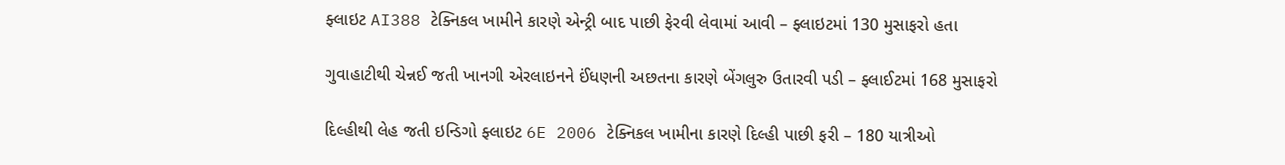ફ્લાઇટ AI388 ટેક્નિકલ ખામીને કારણે એન્ટ્રી બાદ પાછી ફેરવી લેવામાં આવી – ફ્લાઇટમાં 130 મુસાફરો હતા

ગુવાહાટીથી ચેન્નઈ જતી ખાનગી એરલાઇનને ઈંધણની અછતના કારણે બેંગલુરુ ઉતારવી પડી – ફ્લાઈટમાં 168 મુસાફરો

દિલ્હીથી લેહ જતી ઇન્ડિગો ફ્લાઇટ 6E 2006 ટેક્નિકલ ખામીના કારણે દિલ્હી પાછી ફરી – 180 યાત્રીઓ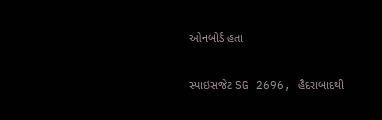ઓનબોર્ડ હતા

સ્પાઇસજેટ SG 2696, હૈદરાબાદથી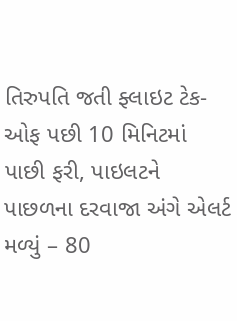તિરુપતિ જતી ફ્લાઇટ ટેક-ઓફ પછી 10 મિનિટમાં પાછી ફરી, પાઇલટને પાછળના દરવાજા અંગે એલર્ટ મળ્યું – 80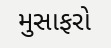મુસાફરો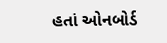હતાં ઓનબોર્ડ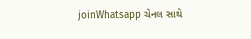joinWhatsapp ચેનલ સાથે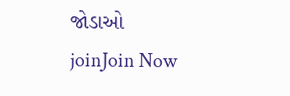જોડાઓ
joinJoin Now